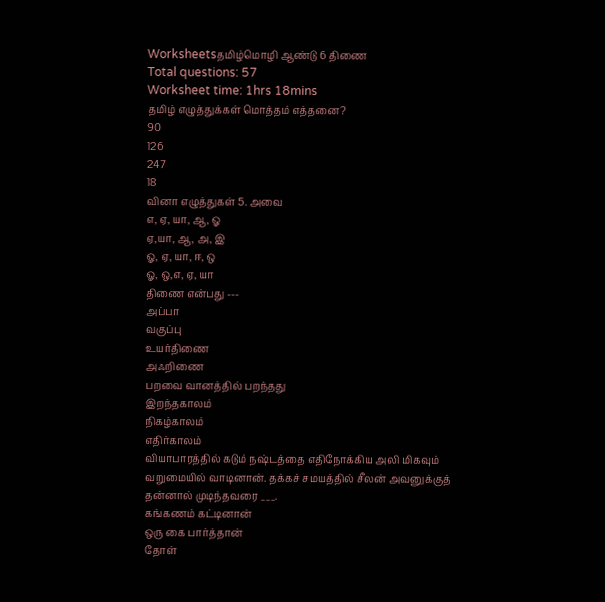Worksheetsதமிழ்மொழி ஆண்டு 6 திணை
Total questions: 57
Worksheet time: 1hrs 18mins
தமிழ் எழுத்துக்கள் மொத்தம் எத்தனை?
90
126
247
18
வினா எழுத்துகள் 5. அவை
எ, ஏ, யா, ஆ, ஓ
ஏ,யா, ஆ, அ, இ
ஓ, ஏ, யா, ஈ, ஒ
ஓ, ஒ,எ, ஏ, யா
திணை என்பது ---
அப்பா
வகுப்பு
உயர்திணை
அஃறிணை
பறவை வானத்தில் பறந்தது
இறந்தகாலம்
நிகழ்காலம்
எதிர்காலம்
வியாபாரத்தில் கடும் நஷ்டத்தை எதிநோக்கிய அலி மிகவும் வறுமையில் வாடினான். தக்கச் சமயத்தில் சீலன் அவனுக்குத் தன்னால் முடிந்தவரை ___.
கங்கணம் கட்டினான்
ஒரு கை பார்த்தான்
தோள்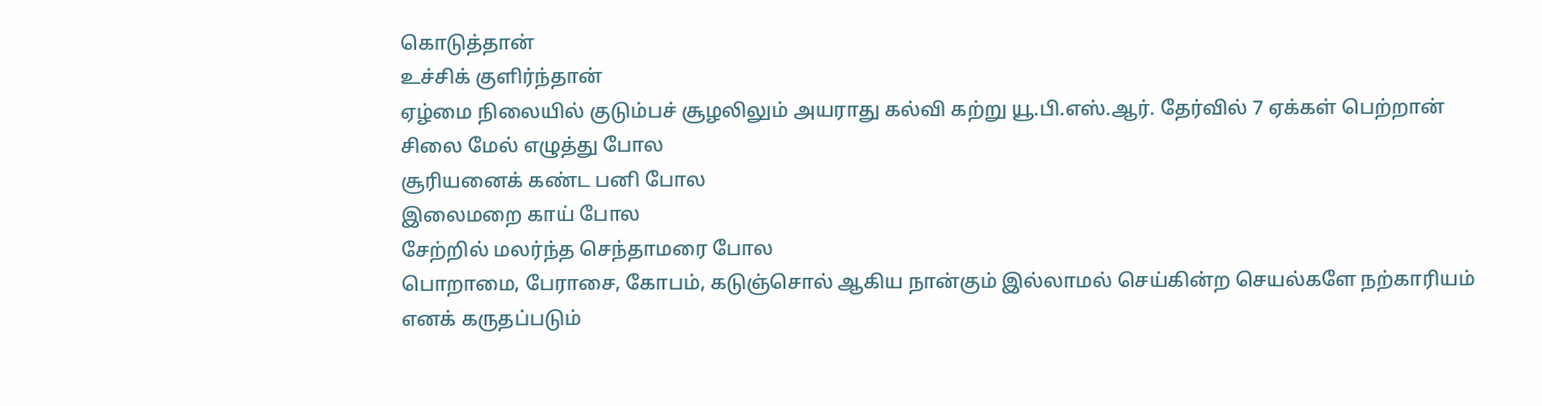கொடுத்தான்
உச்சிக் குளிர்ந்தான்
ஏழ்மை நிலையில் குடும்பச் சூழலிலும் அயராது கல்வி கற்று யூ.பி.எஸ்.ஆர். தேர்வில் 7 ஏக்கள் பெற்றான்
சிலை மேல் எழுத்து போல
சூரியனைக் கண்ட பனி போல
இலைமறை காய் போல
சேற்றில் மலர்ந்த செந்தாமரை போல
பொறாமை, பேராசை, கோபம், கடுஞ்சொல் ஆகிய நான்கும் இல்லாமல் செய்கின்ற செயல்களே நற்காரியம் எனக் கருதப்படும்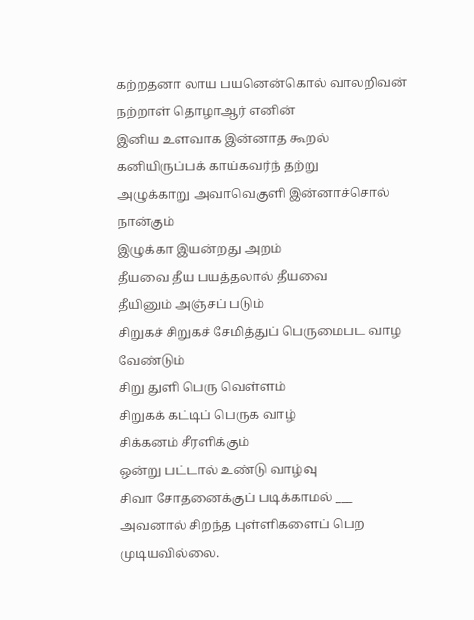கற்றதனா லாய பயனென்கொல் வாலறிவன்
நற்றாள் தொழாஆர் எனின்
இனிய உளவாக இன்னாத கூறல்
கனியிருப்பக் காய்கவர்ந் தற்று
அழுக்காறு அவாவெகுளி இன்னாச்சொல் நான்கும்
இழுக்கா இயன்றது அறம்
தீயவை தீய பயத்தலால் தீயவை
தீயினும் அஞ்சப் படும்
சிறுகச் சிறுகச் சேமித்துப் பெருமைபட வாழ வேண்டும்
சிறு துளி பெரு வெள்ளம்
சிறுகக் கட்டிப் பெருக வாழ்
சிக்கனம் சீரளிக்கும்
ஒன்று பட்டால் உண்டு வாழ்வு
சிவா சோதனைக்குப் படிக்காமல் ___ அவனால் சிறந்த புள்ளிகளைப் பெற முடியவில்லை.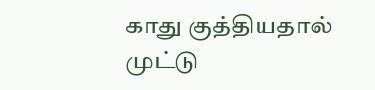காது குத்தியதால்
முட்டு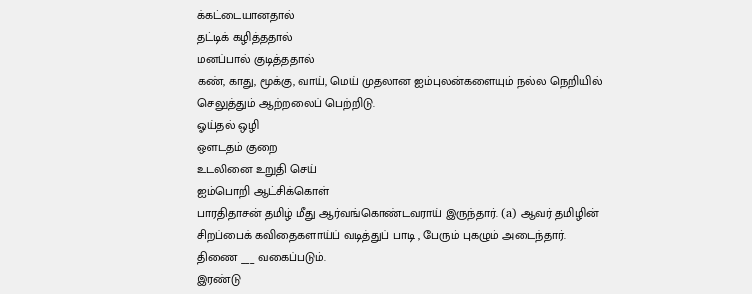க்கட்டையானதால்
தட்டிக் கழித்ததால்
மனப்பால் குடித்ததால்
கண், காது, மூக்கு, வாய், மெய் முதலான ஐம்புலன்களையும் நல்ல நெறியில் செலுத்தும் ஆற்றலைப் பெற்றிடு.
ஓய்தல் ஒழி
ஔடதம் குறை
உடலினை உறுதி செய்
ஐம்பொறி ஆட்சிக்கொள்
பாரதிதாசன் தமிழ் மீது ஆர்வங்கொண்டவராய் இருந்தார். (a) ஆவர் தமிழின் சிறப்பைக் கவிதைகளாய்ப் வடித்துப் பாடி , பேரும் புகழும் அடைந்தார்.
திணை ___ வகைப்படும்.
இரண்டு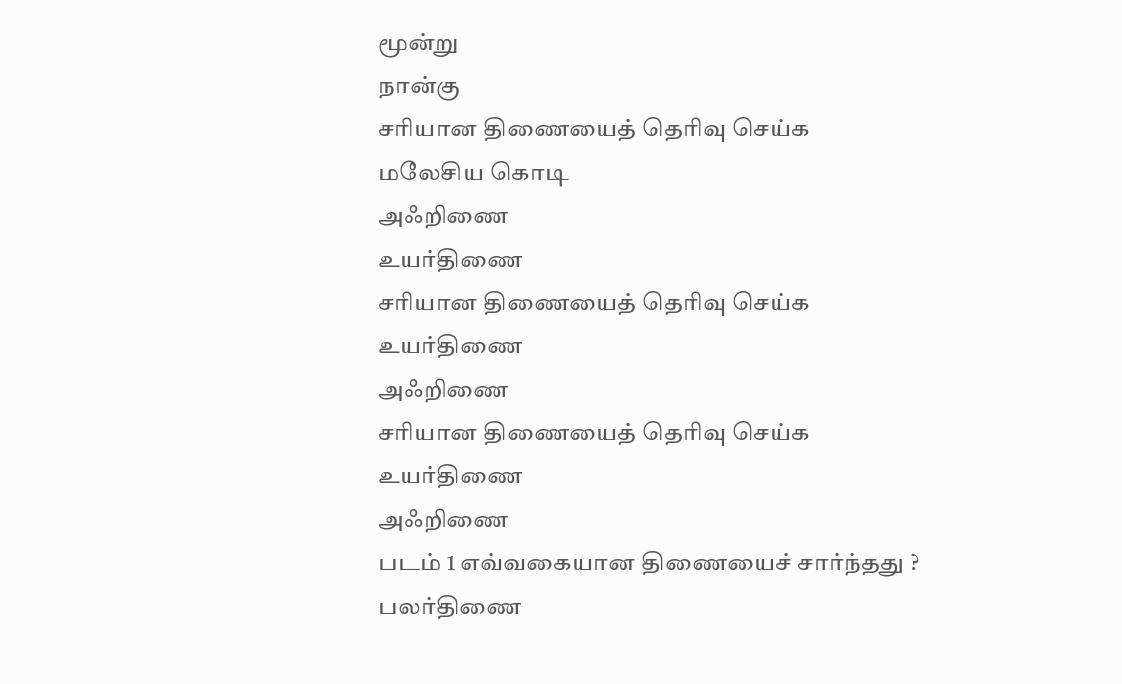மூன்று
நான்கு
சரியான திணையைத் தெரிவு செய்க
மலேசிய கொடி
அஃறிணை
உயர்திணை
சரியான திணையைத் தெரிவு செய்க
உயர்திணை
அஃறிணை
சரியான திணையைத் தெரிவு செய்க
உயர்திணை
அஃறிணை
படம் 1 எவ்வகையான திணையைச் சார்ந்தது ?
பலர்திணை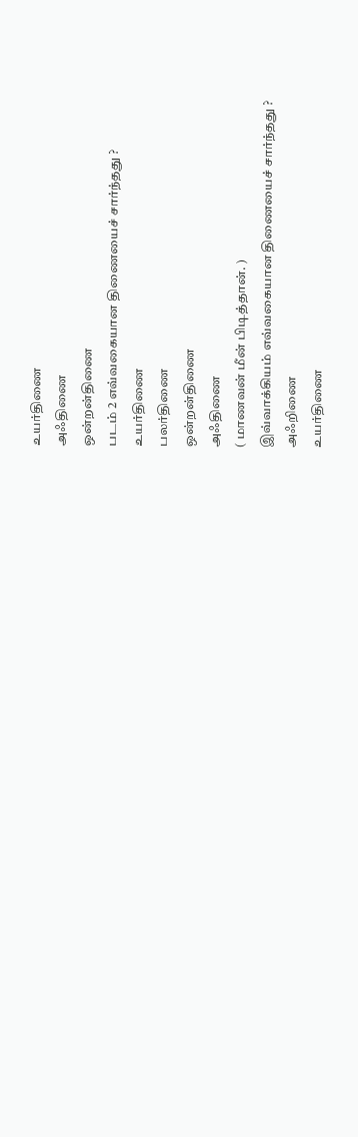உயர்திணை
அஃதிணை
ஒன்றன்திணை
படம் 2 எவ்வகையான திணையைச் சார்ந்தது ?
உயர்திணை
பலர்திணை
ஒன்றன்திணை
அஃதிணை
( மாணவன் மீன் பிடித்தான். )
இவ்வாக்கியம் எவ்வகையான திணையைச் சார்ந்தது ?
அஃறிணை
உயர்திணை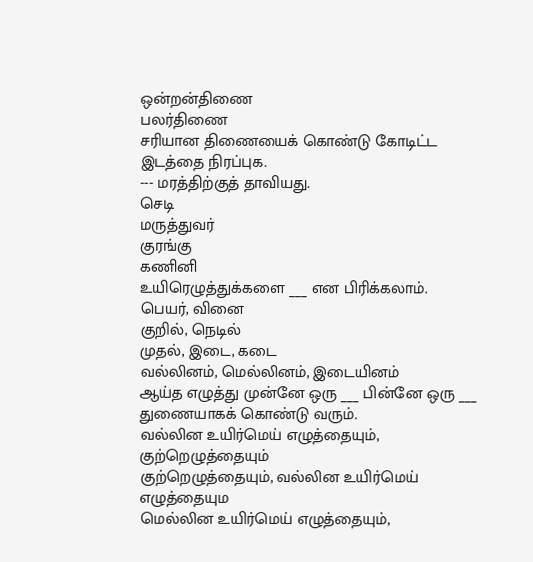ஒன்றன்திணை
பலர்திணை
சரியான திணையைக் கொண்டு கோடிட்ட இடத்தை நிரப்புக.
--- மரத்திற்குத் தாவியது.
செடி
மருத்துவர்
குரங்கு
கணினி
உயிரெழுத்துக்களை ___ என பிரிக்கலாம்.
பெயர், வினை
குறில், நெடில்
முதல், இடை, கடை
வல்லினம், மெல்லினம், இடையினம்
ஆய்த எழுத்து முன்னே ஒரு ___ பின்னே ஒரு ___ துணையாகக் கொண்டு வரும்.
வல்லின உயிர்மெய் எழுத்தையும், குற்றெழுத்தையும்
குற்றெழுத்தையும், வல்லின உயிர்மெய் எழுத்தையும
மெல்லின உயிர்மெய் எழுத்தையும்,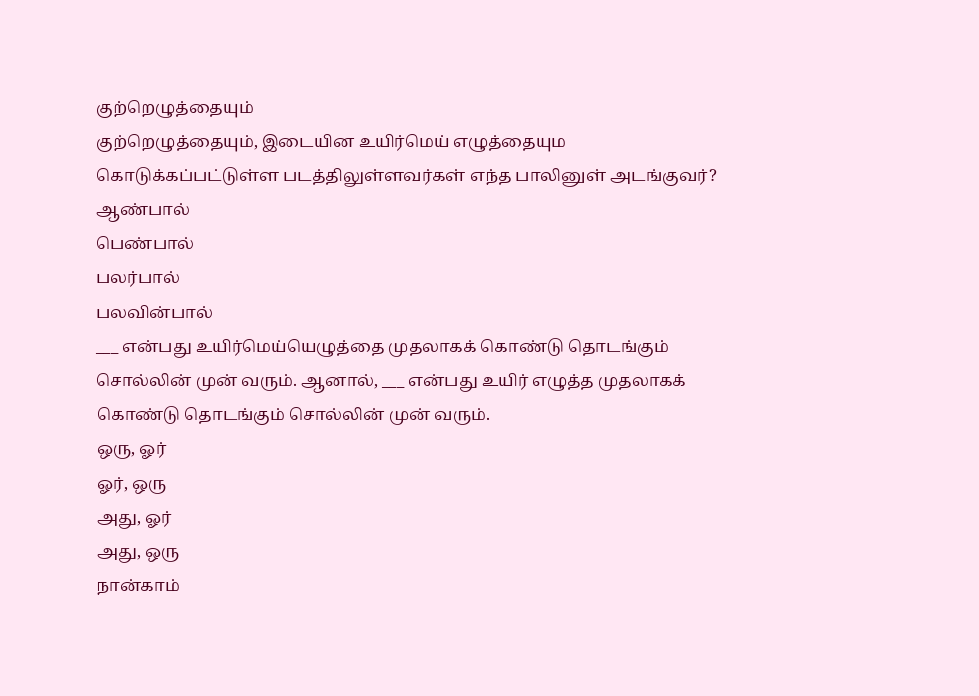குற்றெழுத்தையும்
குற்றெழுத்தையும், இடையின உயிர்மெய் எழுத்தையும
கொடுக்கப்பட்டுள்ள படத்திலுள்ளவர்கள் எந்த பாலினுள் அடங்குவர்?
ஆண்பால்
பெண்பால்
பலர்பால்
பலவின்பால்
___ என்பது உயிர்மெய்யெழுத்தை முதலாகக் கொண்டு தொடங்கும் சொல்லின் முன் வரும். ஆனால், ___ என்பது உயிர் எழுத்த முதலாகக் கொண்டு தொடங்கும் சொல்லின் முன் வரும்.
ஒரு, ஓர்
ஓர், ஒரு
அது, ஓர்
அது, ஒரு
நான்காம்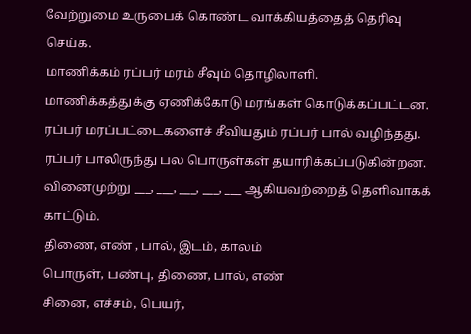வேற்றுமை உருபைக் கொண்ட வாக்கியத்தைத் தெரிவு செய்க.
மாணிக்கம் ரப்பர் மரம் சீவும் தொழிலாளி.
மாணிக்கத்துக்கு ஏணிக்கோடு மரங்கள் கொடுக்கப்பட்டன.
ரப்பர் மரப்பட்டைகளைச் சீவியதும் ரப்பர் பால் வழிந்தது.
ரப்பர் பாலிருந்து பல பொருள்கள் தயாரிக்கப்படுகின்றன.
வினைமுற்று ___, ___, ___, ___, ___ ஆகியவற்றைத் தெளிவாகக் காட்டும்.
திணை, எண் , பால், இடம், காலம்
பொருள், பண்பு, திணை, பால், எண்
சினை, எச்சம், பெயர்,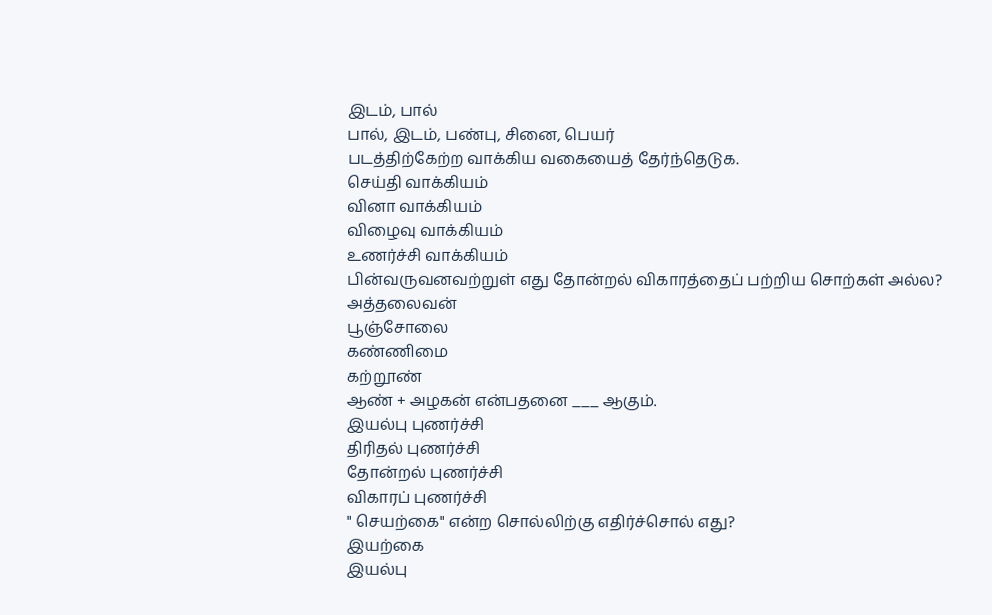இடம், பால்
பால், இடம், பண்பு, சினை, பெயர்
படத்திற்கேற்ற வாக்கிய வகையைத் தேர்ந்தெடுக.
செய்தி வாக்கியம்
வினா வாக்கியம்
விழைவு வாக்கியம்
உணர்ச்சி வாக்கியம்
பின்வருவனவற்றுள் எது தோன்றல் விகாரத்தைப் பற்றிய சொற்கள் அல்ல?
அத்தலைவன்
பூஞ்சோலை
கண்ணிமை
கற்றூண்
ஆண் + அழகன் என்பதனை ___ ஆகும்.
இயல்பு புணர்ச்சி
திரிதல் புணர்ச்சி
தோன்றல் புணர்ச்சி
விகாரப் புணர்ச்சி
" செயற்கை" என்ற சொல்லிற்கு எதிர்ச்சொல் எது?
இயற்கை
இயல்பு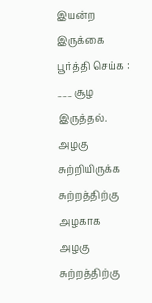இயன்ற
இருக்கை
பூர்த்தி செய்க : ___ சூழ இருத்தல்.
அழகு சுற்றியிருக்க
சுற்றத்திற்கு அழகாக
அழகு சுற்றத்திற்கு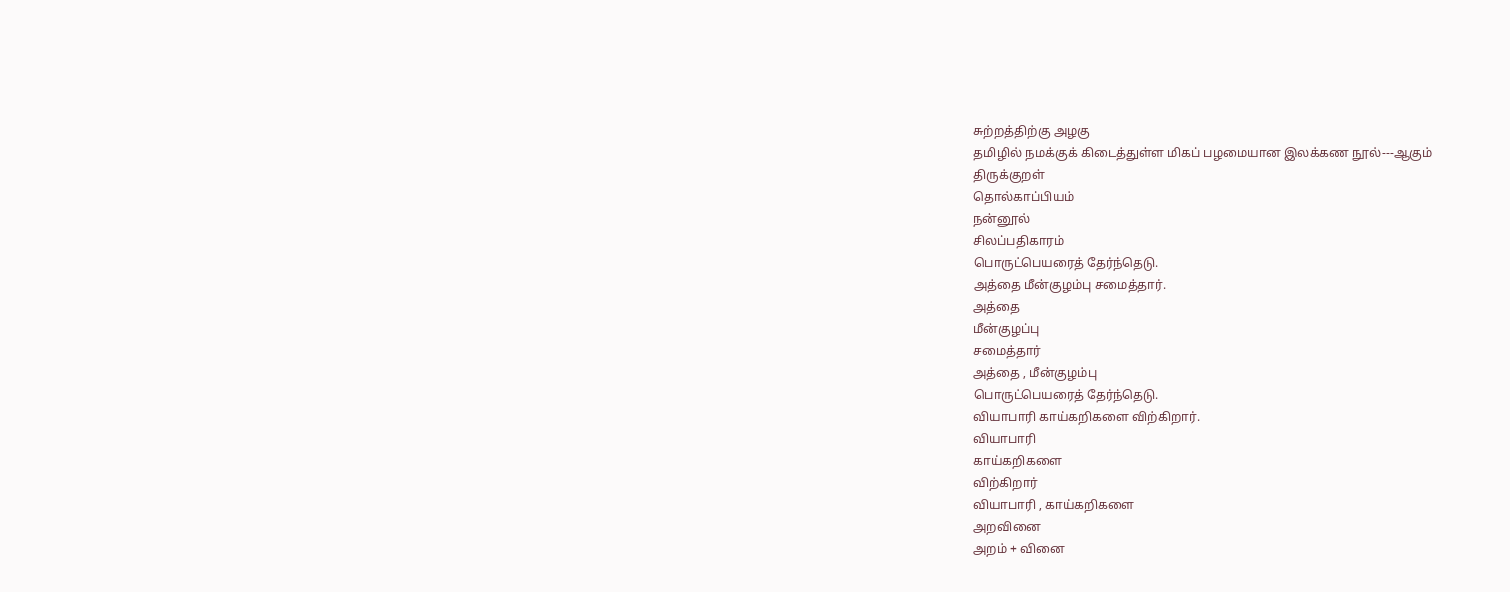சுற்றத்திற்கு அழகு
தமிழில் நமக்குக் கிடைத்துள்ள மிகப் பழமையான இலக்கண நூல்---ஆகும்
திருக்குறள்
தொல்காப்பியம்
நன்னூல்
சிலப்பதிகாரம்
பொருட்பெயரைத் தேர்ந்தெடு.
அத்தை மீன்குழம்பு சமைத்தார்.
அத்தை
மீன்குழப்பு
சமைத்தார்
அத்தை , மீன்குழம்பு
பொருட்பெயரைத் தேர்ந்தெடு.
வியாபாரி காய்கறிகளை விற்கிறார்.
வியாபாரி
காய்கறிகளை
விற்கிறார்
வியாபாரி , காய்கறிகளை
அறவினை
அறம் + வினை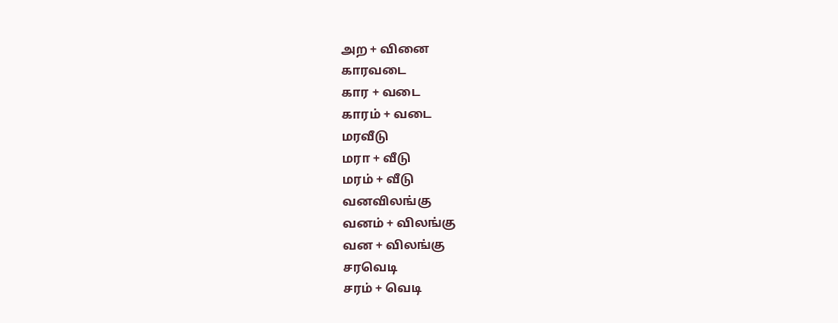அற + வினை
காரவடை
கார + வடை
காரம் + வடை
மரவீடு
மரா + வீடு
மரம் + வீடு
வனவிலங்கு
வனம் + விலங்கு
வன + விலங்கு
சரவெடி
சரம் + வெடி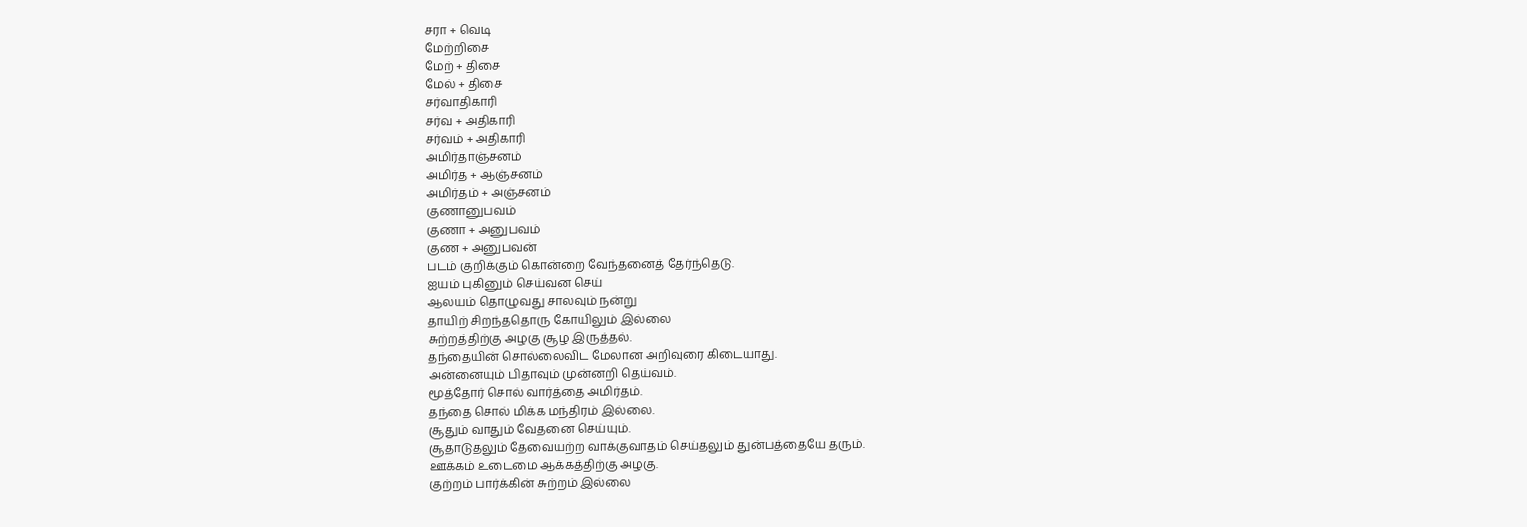சரா + வெடி
மேற்றிசை
மேற் + திசை
மேல் + திசை
சர்வாதிகாரி
சர்வ + அதிகாரி
சர்வம் + அதிகாரி
அமிர்தாஞ்சனம்
அமிர்த + ஆஞ்சனம்
அமிர்தம் + அஞ்சனம்
குணானுபவம்
குணா + அனுபவம்
குண + அனுபவன்
படம் குறிக்கும் கொன்றை வேந்தனைத் தேர்ந்தெடு.
ஐயம் புகினும் செய்வன செய்
ஆலயம் தொழுவது சாலவும் நன்று
தாயிற் சிறந்ததொரு கோயிலும் இல்லை
சுற்றத்திற்கு அழகு சூழ இருத்தல்.
தந்தையின் சொல்லைவிட மேலான அறிவுரை கிடையாது.
அன்னையும் பிதாவும் முன்னறி தெய்வம்.
மூத்தோர் சொல் வார்த்தை அமிர்தம்.
தந்தை சொல் மிக்க மந்திரம் இல்லை.
சூதும் வாதும் வேதனை செய்யும்.
சூதாடுதலும் தேவையற்ற வாக்குவாதம் செய்தலும் துன்பத்தையே தரும்.
ஊக்கம் உடைமை ஆக்கத்திற்கு அழகு.
குற்றம் பார்க்கின் சுற்றம் இல்லை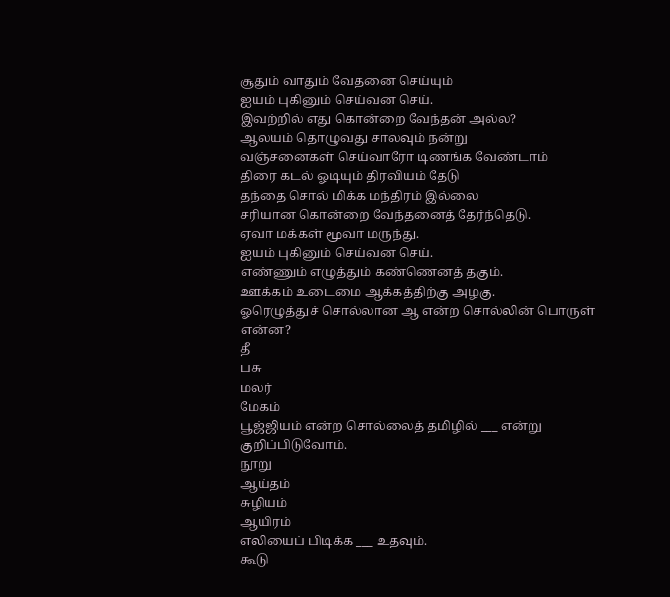சூதும் வாதும் வேதனை செய்யும்
ஐயம் புகினும் செய்வன செய்.
இவற்றில் எது கொன்றை வேந்தன் அல்ல?
ஆலயம் தொழுவது சாலவும் நன்று
வஞ்சனைகள் செய்வாரோ டிணங்க வேண்டாம்
திரை கடல் ஓடியும் திரவியம் தேடு
தந்தை சொல் மிக்க மந்திரம் இல்லை
சரியான கொன்றை வேந்தனைத் தேர்ந்தெடு.
ஏவா மக்கள் மூவா மருந்து.
ஐயம் புகினும் செய்வன செய்.
எண்ணும் எழுத்தும் கண்ணெனத் தகும்.
ஊக்கம் உடைமை ஆக்கத்திற்கு அழகு.
ஓரெழுத்துச் சொல்லான ஆ என்ற சொல்லின் பொருள் என்ன?
தீ
பசு
மலர்
மேகம்
பூஜ்ஜியம் என்ற சொல்லைத் தமிழில் ___ என்று குறிப்பிடுவோம்.
நூறு
ஆய்தம்
சுழியம்
ஆயிரம்
எலியைப் பிடிக்க ___ உதவும்.
கூடு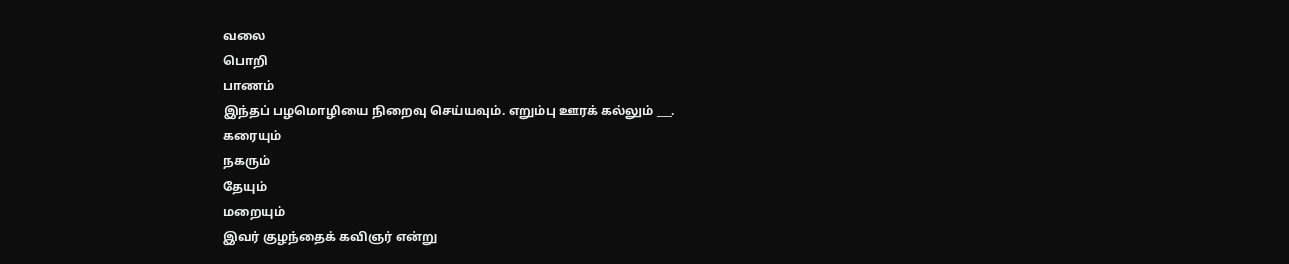வலை
பொறி
பாணம்
இந்தப் பழமொழியை நிறைவு செய்யவும். எறும்பு ஊரக் கல்லும் ___.
கரையும்
நகரும்
தேயும்
மறையும்
இவர் குழந்தைக் கவிஞர் என்று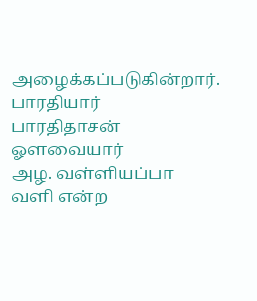அழைக்கப்படுகின்றார்.
பாரதியார்
பாரதிதாசன்
ஓளவையார்
அழ. வள்ளியப்பா
வளி என்ற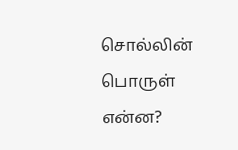சொல்லின் பொருள் என்ன?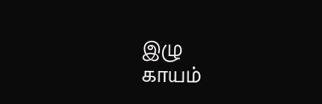இழு
காயம்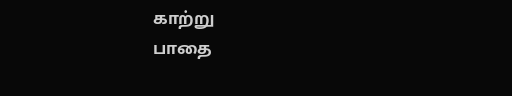காற்று
பாதை